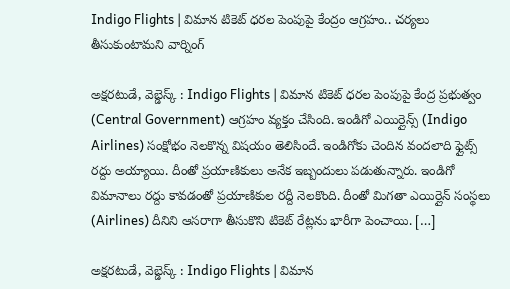Indigo Flights | విమాన టికెట్‌ ధరల పెంపుపై కేంద్రం ఆగ్రహం.. చర్యలు తీసుకుంటామని వార్నింగ్

అక్షరటుడే, వెబ్డెస్క్ : Indigo Flights | విమాన టికెట్ ధరల పెంపుపై కేంద్ర ప్రభుత్వం (Central Government) ఆగ్రహం వ్యక్తం చేసింది. ఇండిగో ఎయిర్లైన్స్ (Indigo Airlines) సంక్షోభం నెలకొన్న విషయం తెలిసిందే. ఇండిగోకు చెందిన వందలాది ఫ్లైట్స్ రద్దు అయ్యాయి. దీంతో ప్రయాణికులు అనేక ఇబ్బందులు పడుతున్నారు. ఇండిగో విమానాలు రద్దు కావడంతో ప్రయాణికుల రద్దీ నెలకొంది. దీంతో మిగతా ఎయిర్లైన్ సంస్థలు (Airlines) దీనిని ఆసరాగా తీసుకొని టికెట్ రేట్లను భారీగా పెంచాయి. […]

అక్షరటుడే, వెబ్డెస్క్ : Indigo Flights | విమాన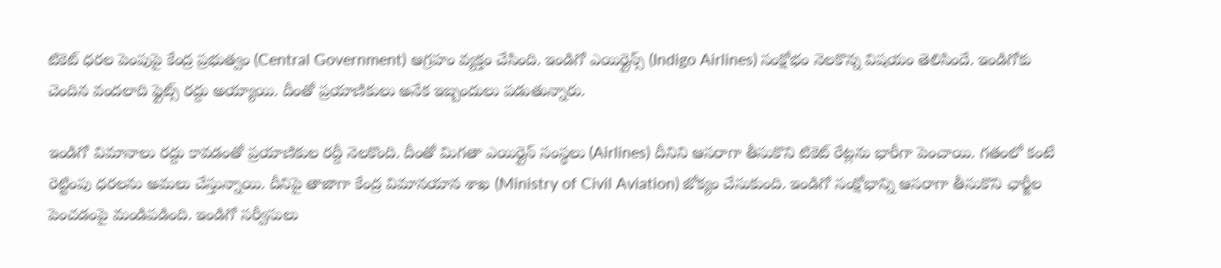టికెట్ ధరల పెంపుపై కేంద్ర ప్రభుత్వం (Central Government) ఆగ్రహం వ్యక్తం చేసింది. ఇండిగో ఎయిర్లైన్స్ (Indigo Airlines) సంక్షోభం నెలకొన్న విషయం తెలిసిందే. ఇండిగోకు చెందిన వందలాది ఫ్లైట్స్ రద్దు అయ్యాయి. దీంతో ప్రయాణికులు అనేక ఇబ్బందులు పడుతున్నారు.

ఇండిగో విమానాలు రద్దు కావడంతో ప్రయాణికుల రద్దీ నెలకొంది. దీంతో మిగతా ఎయిర్లైన్ సంస్థలు (Airlines) దీనిని ఆసరాగా తీసుకొని టికెట్ రేట్లను భారీగా పెంచాయి. గతంలో కంటే రెట్టింపు ధరలను అమలు చేస్తున్నాయి. దీనిపై తాజాగా కేంద్ర విమానయాన శాఖ (Ministry of Civil Aviation) జోక్యం చేసుకుంది. ఇండిగో సంక్షోభాన్ని ఆసరాగా తీసుకొని ఛార్జీల పెంచడంపై మండిపడింది. ఇండిగో సర్వీసులు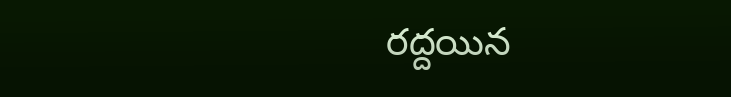రద్దయిన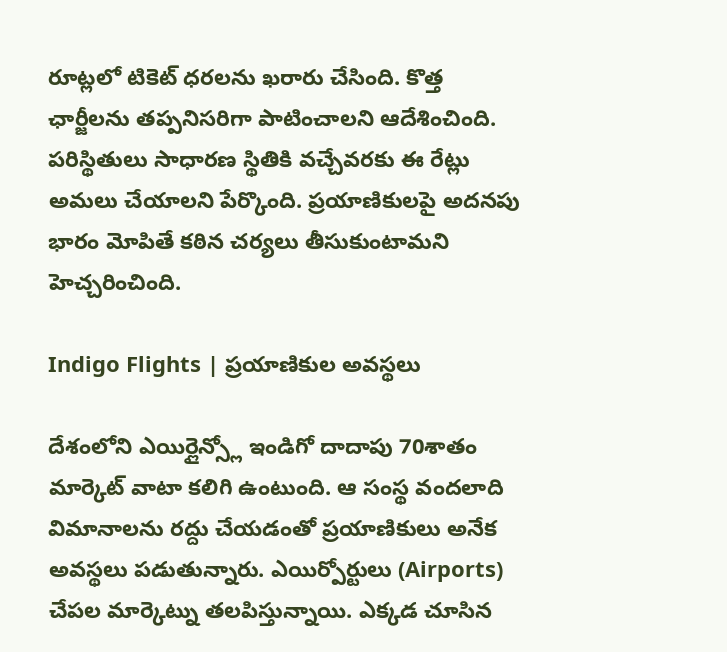రూట్లలో టికెట్‌ ధరలను ఖరారు చేసింది. కొత్త ఛార్జీలను తప్పనిసరిగా పాటించాలని ఆదేశించింది. పరిస్థితులు సాధారణ స్థితికి వచ్చేవరకు ఈ రేట్లు అమలు చేయాలని పేర్కొంది. ప్రయాణికులపై అదనపు భారం మోపితే కఠిన చర్యలు తీసుకుంటామని హెచ్చరించింది.

Indigo Flights | ప్రయాణికుల అవస్థలు

దేశంలోని ఎయిర్లైన్స్లో ఇండిగో దాదాపు 70శాతం మార్కెట్ వాటా కలిగి ఉంటుంది. ఆ సంస్థ వందలాది విమానాలను రద్దు చేయడంతో ప్రయాణికులు అనేక అవస్థలు పడుతున్నారు. ఎయిర్పోర్టులు (Airports) చేపల మార్కెట్ను తలపిస్తున్నాయి. ఎక్కడ చూసిన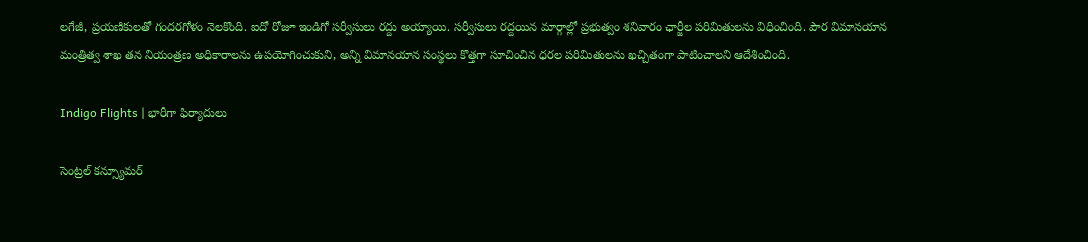లగేజీ, ప్రయణికులతో గందరగోళం నెలకొంది. ఐదో రోజూ ఇండిగో సర్వీసులు రద్దు అయ్యాయి. సర్వీసులు రద్దయిన మార్గాల్లో ప్రభుత్వం శనివారం ఛార్జీల పరిమితులను విధించింది. పౌర విమానయాన మంత్రిత్వ శాఖ తన నియంత్రణ అధికారాలను ఉపయోగించుకుని, అన్ని విమానయాన సంస్థలు కొత్తగా సూచించిన ధరల పరిమితులను ఖచ్చితంగా పాటించాలని ఆదేశించింది.

Indigo Flights | భారీగా ఫిర్యాదులు

సెంట్రల్ కన్స్యూమర్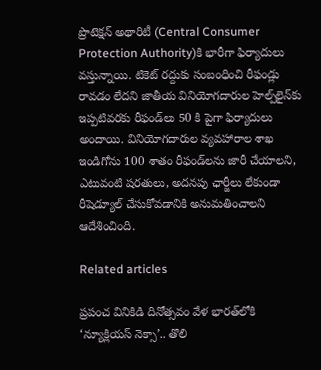ప్రొటెక్షన్ అథారిటీ (Central Consumer Protection Authority)కి భారీగా ఫిర్యాదులు వస్తున్నాయి. టికెట్ రద్దుకు సంబంధించి రీఫండ్లు రావడం లేదని జాతీయ వినియోగదారుల హెల్ప్‌లైన్‌కు ఇప్పటివరకు రీఫండ్‌లు 50 కి పైగా ఫిర్యాదులు అందాయి. వినియోగదారుల వ్యవహారాల శాఖ ఇండిగోను 100 శాతం రీఫండ్‌లను జారీ చేయాలని, ఎటువంటి షరతులు, అదనపు ఛార్జీలు లేకుండా రీషెడ్యూల్ చేసుకోవడానికి అనుమతించాలని ఆదేశించింది.

Related articles

ప్రపంచ వినికిడి దినోత్సవం వేళ భారత్‌లోకి ‘న్యూక్లియస్ నెక్సా’.. తొలి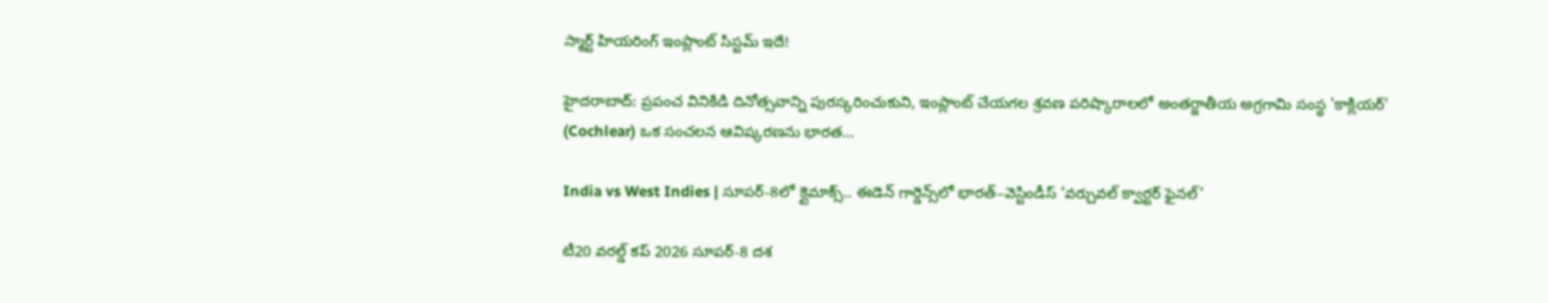స్మార్ట్ హియరింగ్ ఇంప్లాంట్ సిస్టమ్ ఇదే!

హైదరాబాద్: ప్రపంచ వినికిడి దినోత్సవాన్ని పురస్కరించుకుని, ఇంప్లాంట్ చేయగల శ్రవణ పరిష్కారాలలో అంతర్జాతీయ అగ్రగామి సంస్థ 'కాక్లియర్' (Cochlear) ఒక సంచలన ఆవిష్కరణను భారత...

India vs West Indies | సూపర్-8లో క్లైమాక్స్.. ఈడెన్ గార్డెన్స్‌లో భారత్–వెస్టిండీస్ ‘వర్చువల్ క్వార్టర్ ఫైనల్’

టీ20 వరల్డ్ కప్ 2026 సూపర్-8 దశ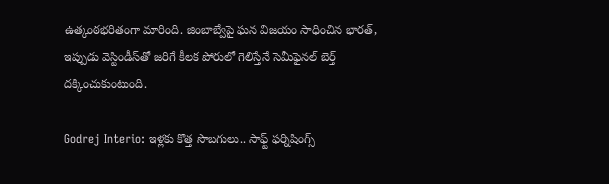ఉత్కంఠభరితంగా మారింది. జింబాబ్వేపై ఘన విజయం సాధించిన భారత్, ఇప్పుడు వెస్టిండీస్‌తో జరిగే కీలక పోరులో గెలిస్తేనే సెమీఫైనల్ బెర్త్ దక్కించుకుంటుంది.

Godrej Interio: ఇళ్లకు కొత్త సొబగులు.. సాఫ్ట్ ఫర్నిషింగ్స్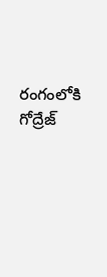రంగంలోకి గోద్రేజ్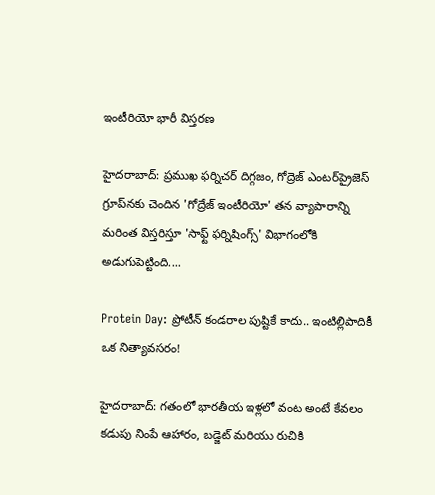ఇంటీరియో భారీ విస్తరణ

హైదరాబాద్: ప్రముఖ ఫర్నిచర్ దిగ్గజం, గోద్రెజ్ ఎంటర్‌ప్రైజెస్ గ్రూప్‌నకు చెందిన 'గోద్రేజ్ ఇంటీరియో' తన వ్యాపారాన్ని మరింత విస్తరిస్తూ 'సాఫ్ట్ ఫర్నిషింగ్స్' విభాగంలోకి అడుగుపెట్టింది....

Protein Day: ప్రోటీన్ కండరాల పుష్టికే కాదు.. ఇంటిల్లిపాదికీ ఒక నిత్యావసరం!

హైదరాబాద్: గతంలో భారతీయ ఇళ్లలో వంట అంటే కేవలం కడుపు నింపే ఆహారం, బడ్జెట్ మరియు రుచికి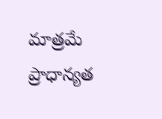మాత్రమే ప్రాధాన్యత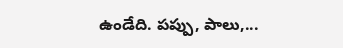ఉండేది. పప్పు, పాలు,...